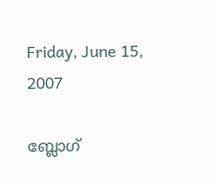Friday, June 15, 2007

ബ്ലോഗ്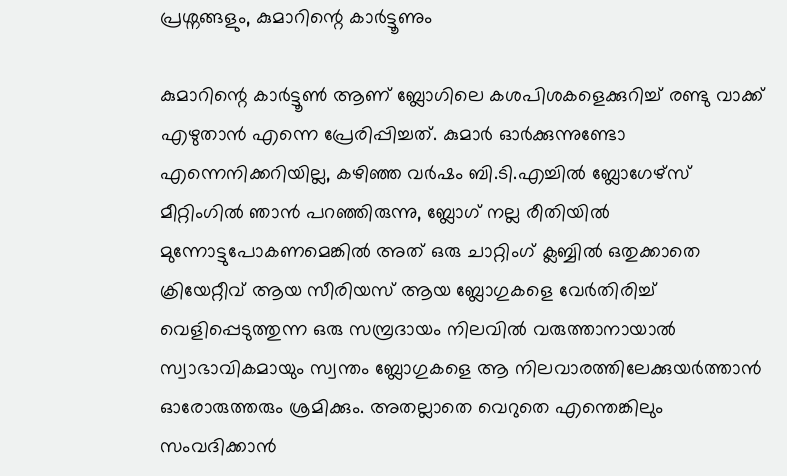പ്രശ്നങ്ങളും, കുമാറിന്റെ കാര്‍ട്ടൂണും

കുമാറിന്റെ കാര്‍ട്ടൂണ്‍ ആണ് ബ്ലോഗിലെ കശപിശകളെക്കുറിച്ച് രണ്ടു വാക്ക് എഴുതാന്‍ എന്നെ പ്രേരിപ്പിച്ചത്. കുമാര്‍ ഓര്‍ക്കുന്നുണ്ടോ എന്നെനിക്കറിയില്ല, കഴിഞ്ഞ വര്‍ഷം ബി.ടി.എച്ചില്‍ ബ്ലോഗേഴ്സ് മീറ്റിംഗില്‍ ഞാന്‍ പറഞ്ഞിരുന്നു, ബ്ലോഗ് നല്ല രീതിയില്‍ മുന്നോട്ടുപോകണമെങ്കില്‍ അത് ഒരു ചാറ്റിംഗ് ക്ലബ്ബില്‍ ഒതുക്കാതെ ക്രിയേറ്റീവ് ആയ സീരിയസ് ആയ ബ്ലോഗുകളെ വേര്‍തിരിച്ച് വെളിപ്പെടുത്തുന്ന ഒരു സമ്പ്രദായം നിലവില്‍ വരുത്താനായാല്‍ സ്വാഭാവികമായും സ്വന്തം ബ്ലോഗുകളെ ആ നിലവാരത്തിലേക്കുയര്‍ത്താന്‍ ഓരോരുത്തരും ശ്രമിക്കും. അതല്ലാതെ വെറുതെ എന്തെങ്കിലും സംവദിക്കാന്‍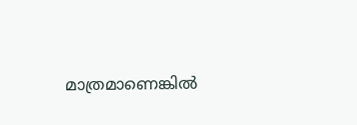മാത്രമാണെങ്കില്‍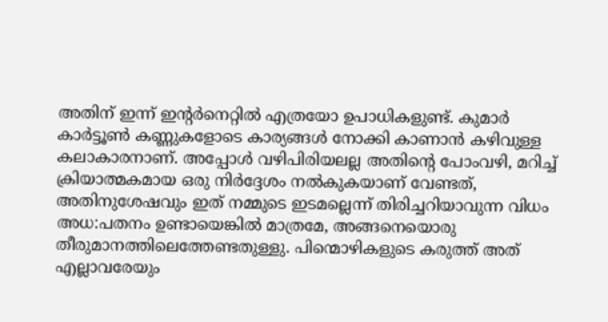അതിന് ഇന്ന് ഇന്റര്‍നെറ്റില്‍ എത്രയോ ഉപാധികളുണ്ട്. കുമാര്‍ കാര്‍ട്ടൂണ്‍ കണ്ണുകളോടെ കാര്യങ്ങള്‍ നോക്കി കാണാന്‍ കഴിവുള്ള കലാകാരനാണ്. അപ്പോള്‍ വഴിപിരിയലല്ല അതിന്റെ പോംവഴി, മറിച്ച് ക്രിയാത്മകമായ ഒരു നിര്‍ദ്ദേശം നല്‍കുകയാണ് വേണ്ടത്, അതിനുശേഷവും ഇത് നമ്മുടെ ഇടമല്ലെന്ന് തിരിച്ചറിയാവുന്ന വിധം അധ:പതനം ഉണ്ടായെങ്കില്‍ മാത്രമേ, അങ്ങനെയൊരു തീരുമാനത്തിലെത്തേണ്ടതുള്ളു. പിന്മൊഴികളുടെ കരുത്ത് അത് എല്ലാവരേയും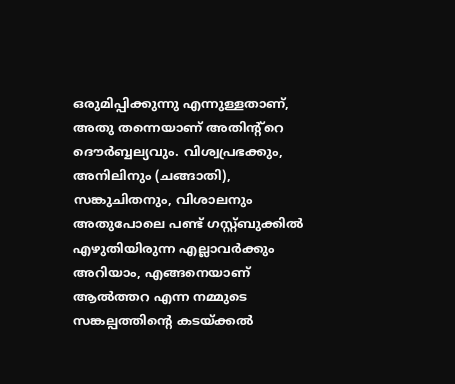ഒരുമിപ്പിക്കുന്നു എന്നുള്ളതാണ്, അതു തന്നെയാണ് അതിന്റ്റെ ദൌര്‍ബ്ബല്യവും. വിശ്വപ്രഭക്കും, അനിലിനും (ചങ്ങാതി), സങ്കുചിതനും, വിശാലനും അതുപോലെ പണ്ട് ഗസ്റ്റ്ബുക്കില്‍ എഴുതിയിരുന്ന എല്ലാവര്‍ക്കും അറിയാം, എങ്ങനെയാണ് ആല്‍ത്തറ എന്ന നമ്മുടെ സങ്കല്പത്തിന്റെ കടയ്ക്കല്‍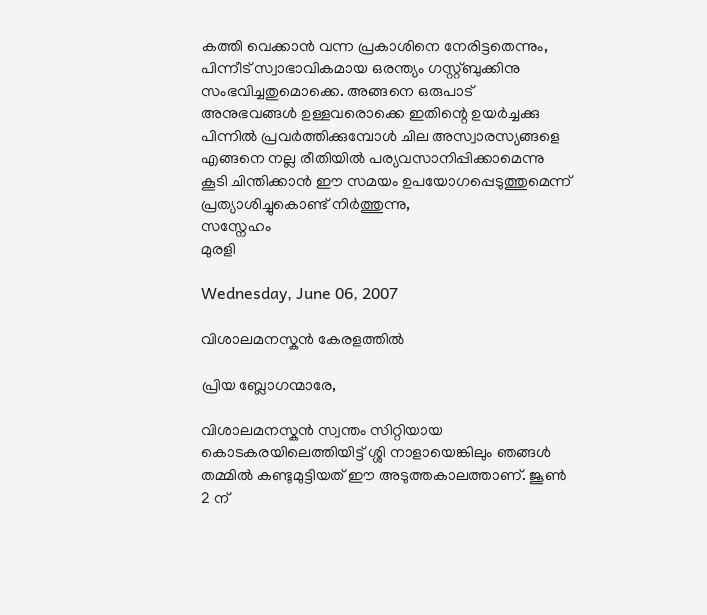കത്തി വെക്കാന്‍ വന്ന പ്രകാശിനെ നേരിട്ടതെന്നും, പിന്നീട് സ്വാഭാവികമായ ഒരന്ത്യം ഗസ്റ്റ്ബുക്കിനു സംഭവിച്ചതുമൊക്കെ. അങ്ങനെ ഒരുപാട് അനുഭവങ്ങള്‍ ഉള്ളവരൊക്കെ ഇതിന്റെ ഉയര്‍ച്ചക്കു പിന്നില്‍ പ്രവര്‍ത്തിക്കുമ്പോള്‍ ചില അസ്വാരസ്യങ്ങളെ എങ്ങനെ നല്ല രീതിയില്‍ പര്യവസാനിപ്പിക്കാമെന്നു കൂടി ചിന്തിക്കാന്‍ ഈ സമയം ഉപയോഗപ്പെടുത്തുമെന്ന് പ്രത്യാശിച്ചുകൊണ്ട് നിര്‍ത്തുന്നു,
സസ്നേഹം
മുരളി

Wednesday, June 06, 2007

വിശാലമനസ്കന്‍ കേരളത്തില്‍

പ്രിയ ബ്ലോഗന്മാരേ,

വിശാലമനസ്കന്‍ സ്വന്തം സിറ്റിയായ കൊടകരയിലെത്തിയിട്ട് ശ്ശി നാളായെങ്കിലും ഞങ്ങള്‍ തമ്മില്‍ കണ്ടുമുട്ടിയത് ഈ അടുത്തകാലത്താണ്. ജൂണ്‍ 2 ന്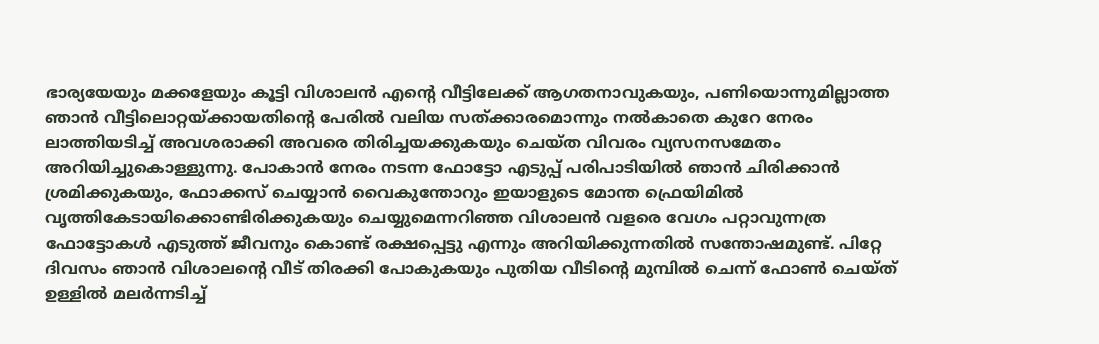ഭാര്യയേയും മക്കളേയും കൂട്ടി വിശാലന്‍ എന്റെ വീട്ടിലേക്ക് ആഗതനാവുകയും, പണിയൊന്നുമില്ലാത്ത ഞാന്‍ വീട്ടിലൊറ്റയ്ക്കായതിന്റെ പേരില്‍ വലിയ സത്ക്കാരമൊന്നും നല്‍കാതെ കുറേ നേരം ലാത്തിയടിച്ച് അവശരാക്കി അവരെ തിരിച്ചയക്കുകയും ചെയ്ത വിവരം വ്യസനസമേതം അറിയിച്ചുകൊള്ളുന്നു. പോകാന്‍ നേരം നടന്ന ഫോട്ടോ എടുപ്പ് പരിപാടിയില്‍ ഞാന്‍ ചിരിക്കാന്‍ ശ്രമിക്കുകയും, ഫോക്കസ് ചെയ്യാന്‍ വൈകുന്തോറും ഇയാളുടെ മോന്ത ഫ്രെയിമില്‍ വൃത്തികേടായിക്കൊണ്ടിരിക്കുകയും ചെയ്യുമെന്നറിഞ്ഞ വിശാലന്‍ വളരെ വേഗം പറ്റാവുന്നത്ര ഫോട്ടോകള്‍ എടുത്ത് ജീവനും കൊണ്ട് രക്ഷപ്പെട്ടു എന്നും അറിയിക്കുന്നതില്‍ സന്തോഷമുണ്ട്. പിറ്റേ ദിവസം ഞാന്‍ വിശാലന്റെ വീട് തിരക്കി പോകുകയും പുതിയ വീടിന്റെ മുമ്പില്‍ ചെന്ന് ഫോണ്‍ ചെയ്ത് ഉള്ളില്‍ മലര്‍ന്നടിച്ച്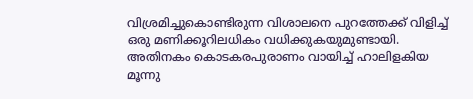വിശ്രമിച്ചുകൊണ്ടിരുന്ന വിശാലനെ പുറത്തേക്ക് വിളിച്ച് ഒരു മണിക്കൂറിലധികം വധിക്കുകയുമുണ്ടായി. അതിനകം കൊടകരപുരാണം വായിച്ച് ഹാലിളകിയ മൂന്നു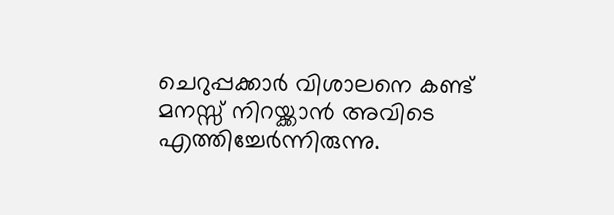ചെറുപ്പക്കാര്‍ വിശാലനെ കണ്ട് മനസ്സ് നിറയ്ക്കാന്‍ അവിടെ എത്തിച്ചേര്‍ന്നിരുന്നു.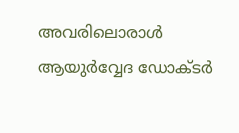അവരിലൊരാള്‍ ആയുര്‍വ്വേദ ഡോക്ടര്‍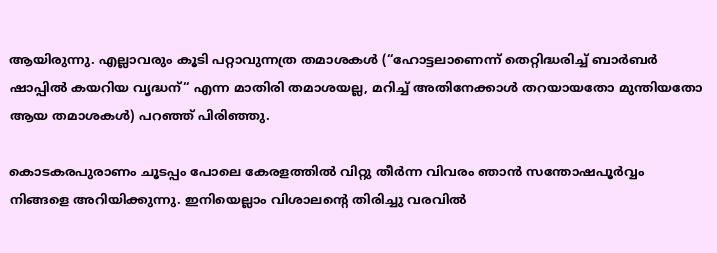ആയിരുന്നു. എല്ലാവരും കൂടി പറ്റാവുന്നത്ര തമാശകള്‍ (“ഹോട്ടലാണെന്ന് തെറ്റിദ്ധരിച്ച് ബാര്‍ബര്‍ ഷാപ്പില്‍ കയറിയ വൃദ്ധന്“ എന്ന മാതിരി തമാശയല്ല, മറിച്ച് അതിനേക്കാള്‍ തറയായതോ മുന്തിയതോ ആയ തമാശകള്‍) പറഞ്ഞ് പിരിഞ്ഞു.

കൊടകരപുരാണം ചൂടപ്പം പോലെ കേരളത്തില്‍ വിറ്റു തീര്‍ന്ന വിവരം ഞാന്‍ സന്തോഷപൂര്‍വ്വം നിങ്ങളെ അറിയിക്കുന്നു. ഇനിയെല്ലാം വിശാലന്റെ തിരിച്ചു വരവില്‍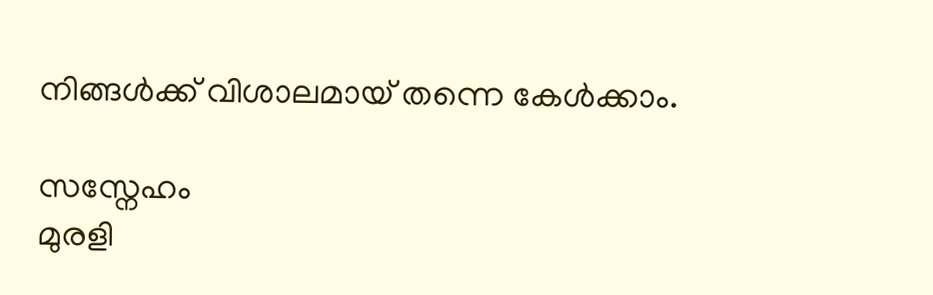നിങ്ങള്‍ക്ക് വിശാലമായ് തന്നെ കേള്‍ക്കാം.

സസ്നേഹം
മുരളി